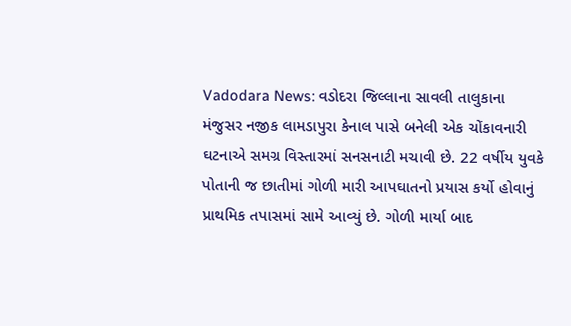Vadodara News: વડોદરા જિલ્લાના સાવલી તાલુકાના મંજુસર નજીક લામડાપુરા કેનાલ પાસે બનેલી એક ચોંકાવનારી ઘટનાએ સમગ્ર વિસ્તારમાં સનસનાટી મચાવી છે. 22 વર્ષીય યુવકે પોતાની જ છાતીમાં ગોળી મારી આપઘાતનો પ્રયાસ કર્યો હોવાનું પ્રાથમિક તપાસમાં સામે આવ્યું છે. ગોળી માર્યા બાદ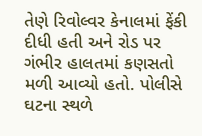તેણે રિવોલ્વર કેનાલમાં ફેંકી દીધી હતી અને રોડ પર ગંભીર હાલતમાં કણસતો મળી આવ્યો હતો. પોલીસે ઘટના સ્થળે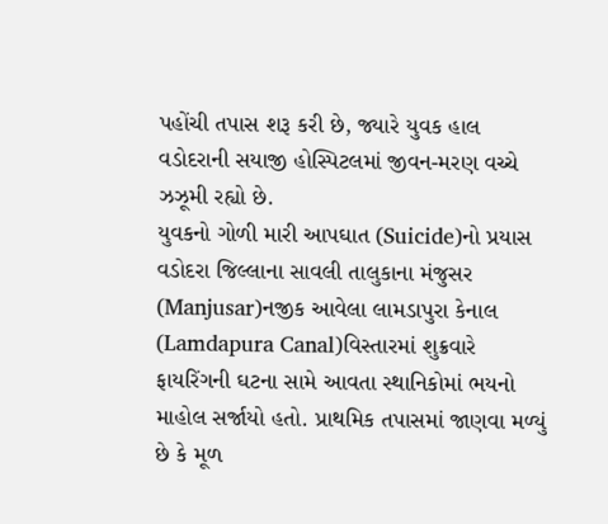પહોંચી તપાસ શરૂ કરી છે, જ્યારે યુવક હાલ વડોદરાની સયાજી હોસ્પિટલમાં જીવન-મરણ વચ્ચે ઝઝૂમી રહ્યો છે.
યુવકનો ગોળી મારી આપઘાત (Suicide)નો પ્રયાસ
વડોદરા જિલ્લાના સાવલી તાલુકાના મંજુસર (Manjusar)નજીક આવેલા લામડાપુરા કેનાલ (Lamdapura Canal)વિસ્તારમાં શુક્રવારે ફાયરિંગની ઘટના સામે આવતા સ્થાનિકોમાં ભયનો માહોલ સર્જાયો હતો. પ્રાથમિક તપાસમાં જાણવા મળ્યું છે કે મૂળ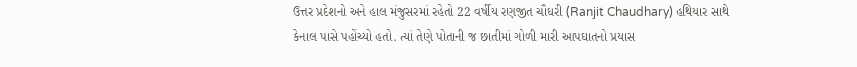ઉત્તર પ્રદેશનો અને હાલ મંજુસરમાં રહેતો 22 વર્ષીય રણજીત ચૌધરી (Ranjit Chaudhary) હથિયાર સાથે કેનાલ પાસે પહોંચ્યો હતો. ત્યાં તેણે પોતાની જ છાતીમાં ગોળી મારી આપઘાતનો પ્રયાસ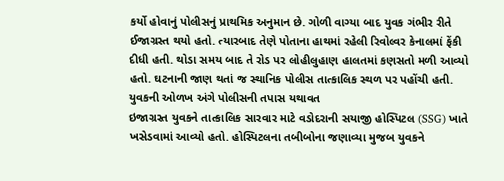કર્યો હોવાનું પોલીસનું પ્રાથમિક અનુમાન છે. ગોળી વાગ્યા બાદ યુવક ગંભીર રીતે ઈજાગ્રસ્ત થયો હતો. ત્યારબાદ તેણે પોતાના હાથમાં રહેલી રિવોલ્વર કેનાલમાં ફેંકી દીધી હતી. થોડા સમય બાદ તે રોડ પર લોહીલુહાણ હાલતમાં કણસતો મળી આવ્યો હતો. ઘટનાની જાણ થતાં જ સ્થાનિક પોલીસ તાત્કાલિક સ્થળ પર પહોંચી હતી.
યુવકની ઓળખ અંગે પોલીસની તપાસ યથાવત
ઇજાગ્રસ્ત યુવકને તાત્કાલિક સારવાર માટે વડોદરાની સયાજી હોસ્પિટલ (SSG) ખાતે ખસેડવામાં આવ્યો હતો. હોસ્પિટલના તબીબોના જણાવ્યા મુજબ યુવકને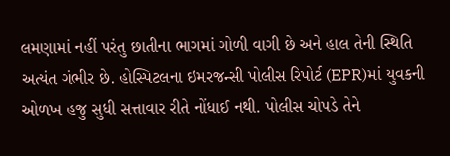લમણામાં નહીં પરંતુ છાતીના ભાગમાં ગોળી વાગી છે અને હાલ તેની સ્થિતિ અત્યંત ગંભીર છે. હોસ્પિટલના ઇમરજન્સી પોલીસ રિપોર્ટ (EPR)માં યુવકની ઓળખ હજુ સુધી સત્તાવાર રીતે નોંધાઈ નથી. પોલીસ ચોપડે તેને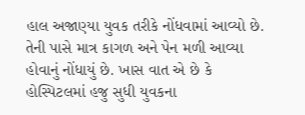હાલ અજાણ્યા યુવક તરીકે નોંધવામાં આવ્યો છે. તેની પાસે માત્ર કાગળ અને પેન મળી આવ્યા હોવાનું નોંધાયું છે. ખાસ વાત એ છે કે હોસ્પિટલમાં હજુ સુધી યુવકના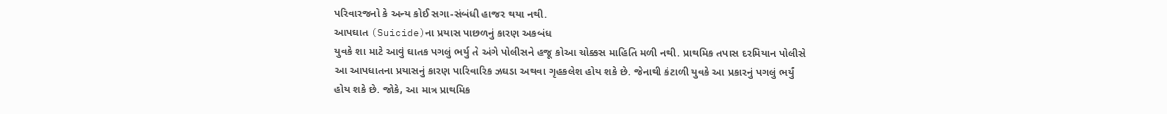પરિવારજનો કે અન્ય કોઈ સગા-સંબંધી હાજર થયા નથી.
આપઘાત (Suicide)ના પ્રયાસ પાછળનું કારણ અકબંધ
યુવકે શા માટે આવું ઘાતક પગલું ભર્યુ તે અંગે પોલીસને હજૂ કોઆ ચોક્કસ માહિતિ મળી નથી. પ્રાથમિક તપાસ દરમિયાન પોલીસે આ આપધાતના પ્રયાસનું કારણ પારિવારિક ઝઘડા અથવા ગૃહકલેશ હોય શકે છે. જેનાથી કંટાળી યુવકે આ પ્રકારનું પગલું ભર્યું હોય શકે છે. જોકે, આ માત્ર પ્રાથમિક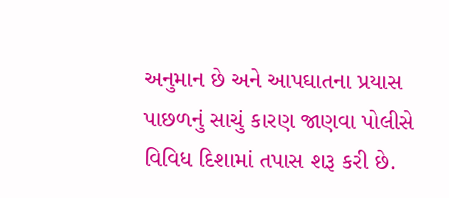અનુમાન છે અને આપઘાતના પ્રયાસ પાછળનું સાચું કારણ જાણવા પોલીસે વિવિધ દિશામાં તપાસ શરૂ કરી છે.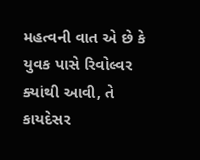મહત્વની વાત એ છે કે યુવક પાસે રિવોલ્વર ક્યાંથી આવી, તે કાયદેસર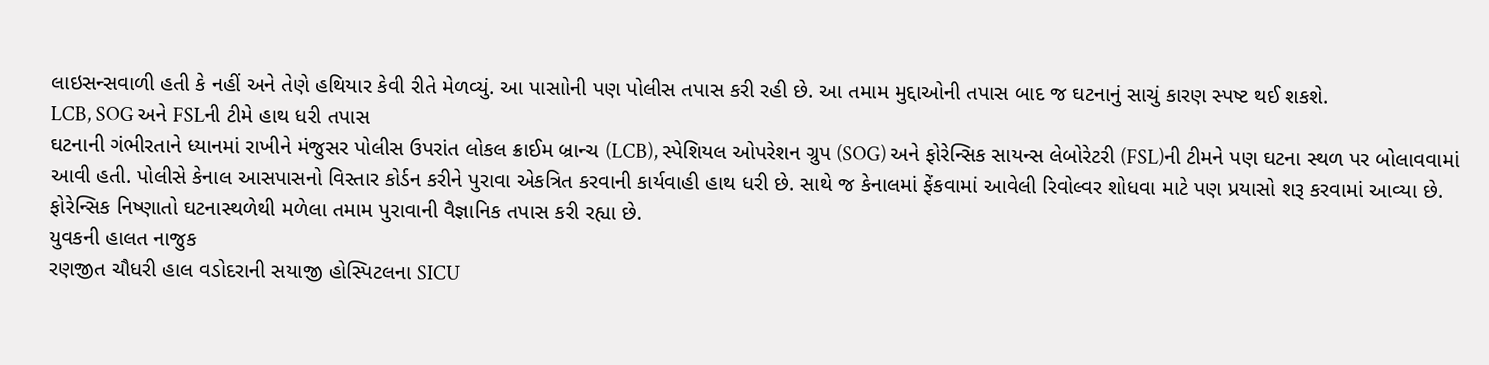લાઇસન્સવાળી હતી કે નહીં અને તેણે હથિયાર કેવી રીતે મેળવ્યું. આ પાસાોની પણ પોલીસ તપાસ કરી રહી છે. આ તમામ મુદ્દાઓની તપાસ બાદ જ ઘટનાનું સાચું કારણ સ્પષ્ટ થઈ શકશે.
LCB, SOG અને FSLની ટીમે હાથ ધરી તપાસ
ઘટનાની ગંભીરતાને ધ્યાનમાં રાખીને મંજુસર પોલીસ ઉપરાંત લોકલ ક્રાઈમ બ્રાન્ચ (LCB), સ્પેશિયલ ઓપરેશન ગ્રુપ (SOG) અને ફોરેન્સિક સાયન્સ લેબોરેટરી (FSL)ની ટીમને પણ ઘટના સ્થળ પર બોલાવવામાં આવી હતી. પોલીસે કેનાલ આસપાસનો વિસ્તાર કોર્ડન કરીને પુરાવા એકત્રિત કરવાની કાર્યવાહી હાથ ધરી છે. સાથે જ કેનાલમાં ફેંકવામાં આવેલી રિવોલ્વર શોધવા માટે પણ પ્રયાસો શરૂ કરવામાં આવ્યા છે. ફોરેન્સિક નિષ્ણાતો ઘટનાસ્થળેથી મળેલા તમામ પુરાવાની વૈજ્ઞાનિક તપાસ કરી રહ્યા છે.
યુવકની હાલત નાજુક
રણજીત ચૌધરી હાલ વડોદરાની સયાજી હોસ્પિટલના SICU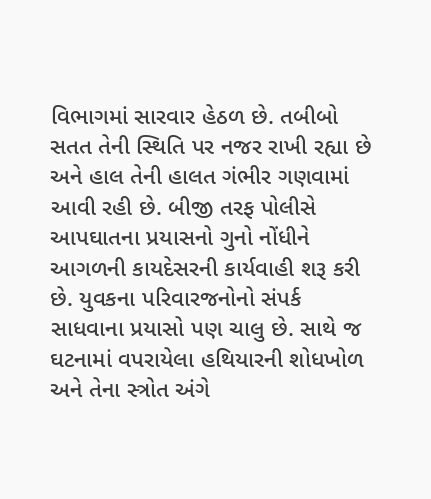વિભાગમાં સારવાર હેઠળ છે. તબીબો સતત તેની સ્થિતિ પર નજર રાખી રહ્યા છે અને હાલ તેની હાલત ગંભીર ગણવામાં આવી રહી છે. બીજી તરફ પોલીસે આપઘાતના પ્રયાસનો ગુનો નોંધીને આગળની કાયદેસરની કાર્યવાહી શરૂ કરી છે. યુવકના પરિવારજનોનો સંપર્ક સાધવાના પ્રયાસો પણ ચાલુ છે. સાથે જ ઘટનામાં વપરાયેલા હથિયારની શોધખોળ અને તેના સ્ત્રોત અંગે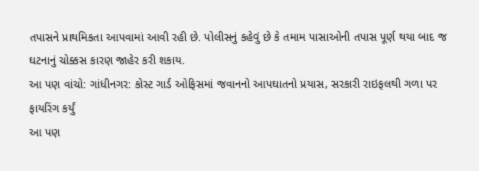તપાસને પ્રાથમિકતા આપવામાં આવી રહી છે. પોલીસનું કહેવું છે કે તમામ પાસાઓની તપાસ પૂર્ણ થયા બાદ જ ઘટનાનું ચોક્કસ કારણ જાહેર કરી શકાય.
આ પણ વાંચો: ગાંધીનગર: કોસ્ટ ગાર્ડ ઓફિસમાં જવાનનો આપઘાતનો પ્રયાસ, સરકારી રાઇફલથી ગળા પર ફાયરિંગ કર્યું
આ પણ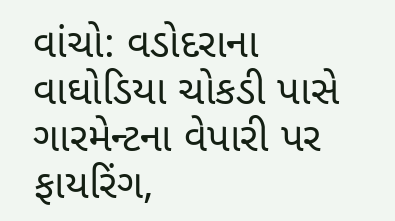વાંચો: વડોદરાના વાઘોડિયા ચોકડી પાસે ગારમેન્ટના વેપારી પર ફાયરિંગ,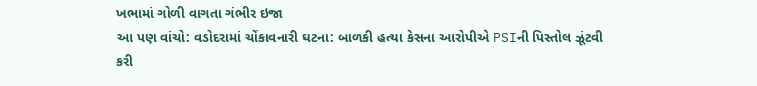ખભામાં ગોળી વાગતા ગંભીર ઇજા
આ પણ વાંચો: વડોદરામાં ચોંકાવનારી ઘટના: બાળકી હત્યા કેસના આરોપીએ PSIની પિસ્તોલ ઝૂંટવી કરી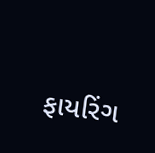ફાયરિંગ